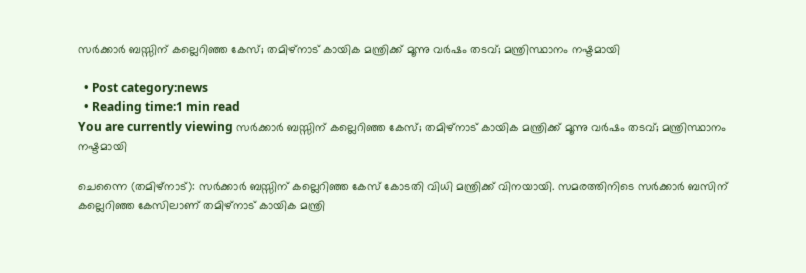സർക്കാർ ബസ്സിന് കല്ലെറിഞ്ഞ കേസ്; തമിഴ്‌നാട് കായിക മന്ത്രിക്ക് മൂന്നു വര്‍ഷം തടവ്; മന്ത്രിസ്ഥാനം നഷ്ടമായി

  • Post category:news
  • Reading time:1 min read
You are currently viewing സർക്കാർ ബസ്സിന് കല്ലെറിഞ്ഞ കേസ്; തമിഴ്‌നാട് കായിക മന്ത്രിക്ക് മൂന്നു വര്‍ഷം തടവ്; മന്ത്രിസ്ഥാനം നഷ്ടമായി

ചെന്നൈ (തമിഴ്‌നാട്): സർക്കാർ ബസ്സിന് കല്ലെറിഞ്ഞ കേസ് കോടതി വിധി മന്ത്രിക്ക് വിനയായി. സമരത്തിനിടെ സര്‍ക്കാര്‍ ബസിന് കല്ലെറിഞ്ഞ കേസിലാണ് തമിഴ്‌നാട് കായിക മന്ത്രി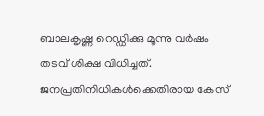ബാലകൃഷ്ണ റെഡ്ഡിക്കു മൂന്നു വര്‍ഷം തടവ് ശിക്ഷ വിധിച്ചത്. ജനപ്രതിനിധികള്‍ക്കെതിരായ കേസ്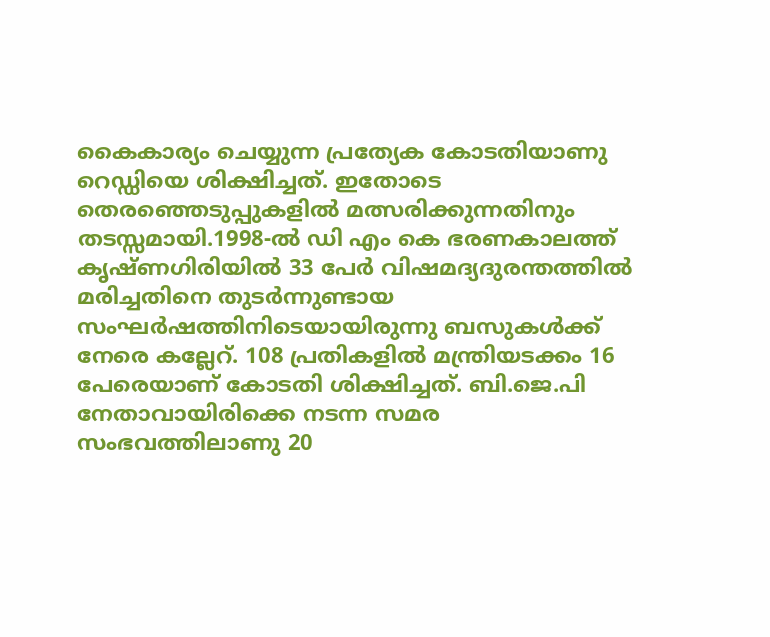കൈകാര്യം ചെയ്യുന്ന പ്രത്യേക കോടതിയാണു റെഡ്ഡിയെ ശിക്ഷിച്ചത്. ഇതോടെ തെരഞ്ഞെടുപ്പുകളില്‍ മത്സരിക്കുന്നതിനും തടസ്സമായി.1998-ല്‍ ഡി എം കെ ഭരണകാലത്ത് കൃഷ്ണഗിരിയില്‍ 33 പേര്‍ വിഷമദ്യദുരന്തത്തില്‍ മരിച്ചതിനെ തുടര്‍ന്നുണ്ടായ സംഘര്‍ഷത്തിനിടെയായിരുന്നു ബസുകള്‍ക്ക് നേരെ കല്ലേറ്. 108 പ്രതികളില്‍ മന്ത്രിയടക്കം 16 പേരെയാണ് കോടതി ശിക്ഷിച്ചത്. ബി.ജെ.പി നേതാവായിരിക്കെ നടന്ന സമര സംഭവത്തിലാണു 20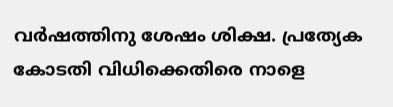വര്‍ഷത്തിനു ശേഷം ശിക്ഷ. പ്രത്യേക കോടതി വിധിക്കെതിരെ നാളെ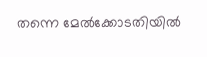തന്നെ മേല്‍ക്കോടതിയില്‍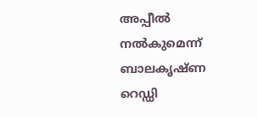അപ്പീല്‍ നല്‍കുമെന്ന് ബാലകൃഷ്ണ റെഡ്ഡി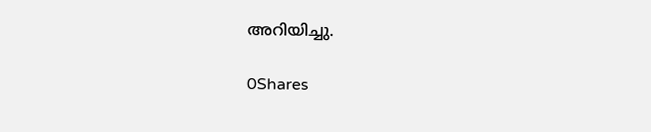അറിയിച്ചു.

0Shares